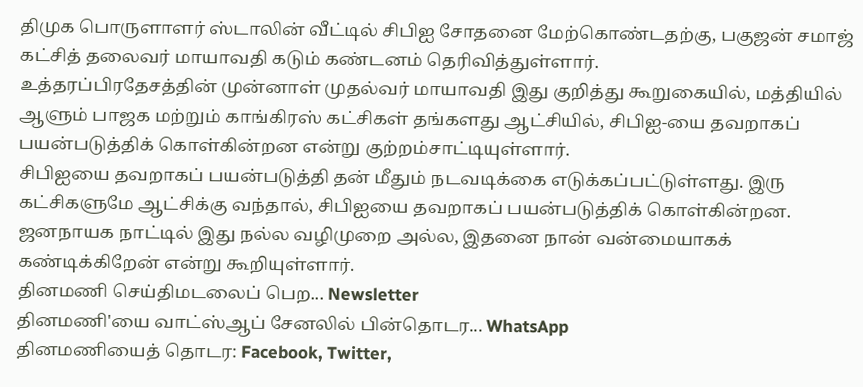திமுக பொருளாளர் ஸ்டாலின் வீட்டில் சிபிஐ சோதனை மேற்கொண்டதற்கு, பகுஜன் சமாஜ் கட்சித் தலைவர் மாயாவதி கடும் கண்டனம் தெரிவித்துள்ளார்.
உத்தரப்பிரதேசத்தின் முன்னாள் முதல்வர் மாயாவதி இது குறித்து கூறுகையில், மத்தியில் ஆளும் பாஜக மற்றும் காங்கிரஸ் கட்சிகள் தங்களது ஆட்சியில், சிபிஐ-யை தவறாகப் பயன்படுத்திக் கொள்கின்றன என்று குற்றம்சாட்டியுள்ளார்.
சிபிஐயை தவறாகப் பயன்படுத்தி தன் மீதும் நடவடிக்கை எடுக்கப்பட்டுள்ளது. இரு கட்சிகளுமே ஆட்சிக்கு வந்தால், சிபிஐயை தவறாகப் பயன்படுத்திக் கொள்கின்றன. ஜனநாயக நாட்டில் இது நல்ல வழிமுறை அல்ல, இதனை நான் வன்மையாகக் கண்டிக்கிறேன் என்று கூறியுள்ளார்.
தினமணி செய்திமடலைப் பெற... Newsletter
தினமணி'யை வாட்ஸ்ஆப் சேனலில் பின்தொடர... WhatsApp
தினமணியைத் தொடர: Facebook, Twitter,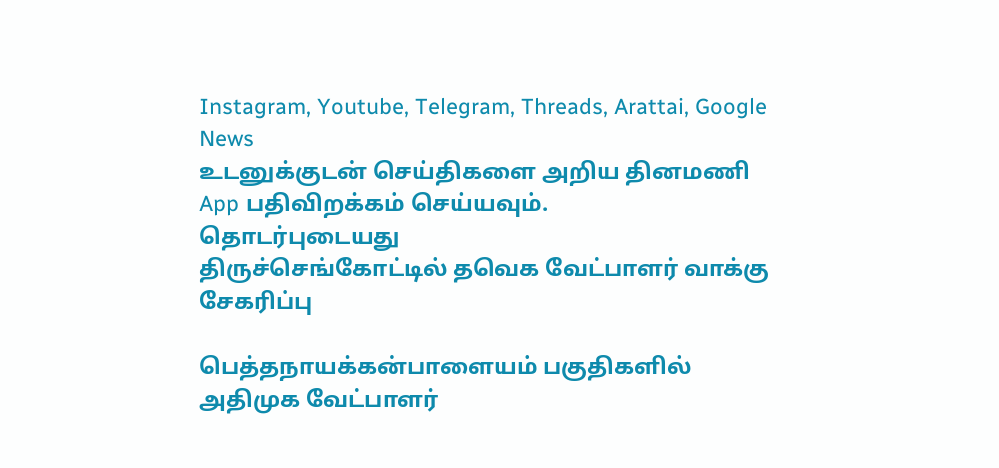Instagram, Youtube, Telegram, Threads, Arattai, Google News
உடனுக்குடன் செய்திகளை அறிய தினமணி App பதிவிறக்கம் செய்யவும்.
தொடர்புடையது
திருச்செங்கோட்டில் தவெக வேட்பாளர் வாக்கு சேகரிப்பு

பெத்தநாயக்கன்பாளையம் பகுதிகளில் அதிமுக வேட்பாளர்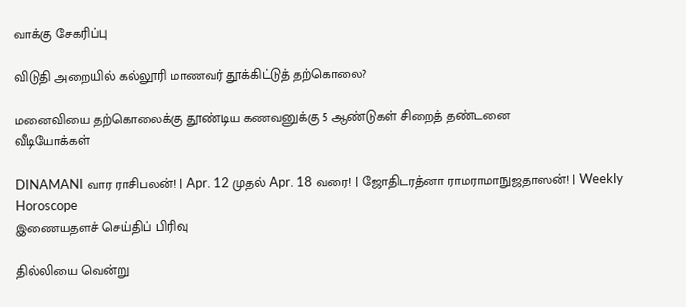வாக்கு சேகரிப்பு

விடுதி அறையில் கல்லூரி மாணவர் தூக்கிட்டுத் தற்கொலை?

மனைவியை தற்கொலைக்கு தூண்டிய கணவனுக்கு 5 ஆண்டுகள் சிறைத் தண்டனை
வீடியோக்கள்

DINAMANI வார ராசிபலன்! | Apr. 12 முதல் Apr. 18 வரை! | ஜோதிடரத்னா ராமராமாநுஜதாஸன்! | Weekly Horoscope
இணையதளச் செய்திப் பிரிவு

தில்லியை வென்று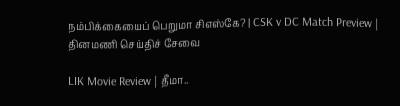நம்பிக்கையைப் பெறுமா சிஎஸ்கே? | CSK v DC Match Preview |
தினமணி செய்திச் சேவை

LIK Movie Review | தீமா..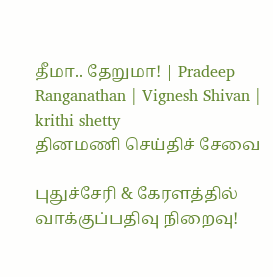தீமா.. தேறுமா! | Pradeep Ranganathan | Vignesh Shivan | krithi shetty
தினமணி செய்திச் சேவை

புதுச்சேரி & கேரளத்தில் வாக்குப்பதிவு நிறைவு!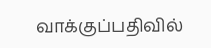வாக்குப்பதிவில்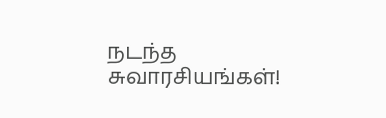நடந்த சுவாரசியங்கள்!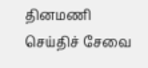தினமணி செய்திச் சேவை